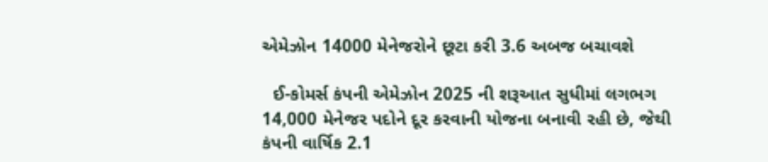એમેઝોન 14000 મેનેજરોને છૂટા કરી 3.6 અબજ બચાવશે

  ઈ-કોમર્સ કંપની એમેઝોન 2025 ની શરૂઆત સુધીમાં લગભગ 14,000 મેનેજર પદોને દૂર કરવાની યોજના બનાવી રહી છે, જેથી કંપની વાર્ષિક 2.1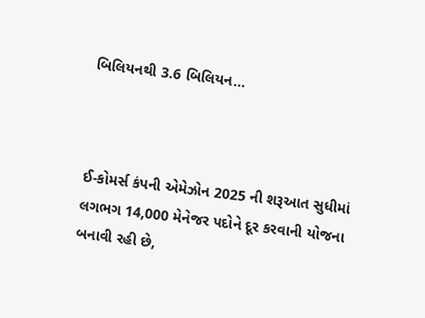બિલિયનથી 3.6 બિલિયન…



ઈ-કોમર્સ કંપની એમેઝોન 2025 ની શરૂઆત સુધીમાં લગભગ 14,000 મેનેજર પદોને દૂર કરવાની યોજના બનાવી રહી છે,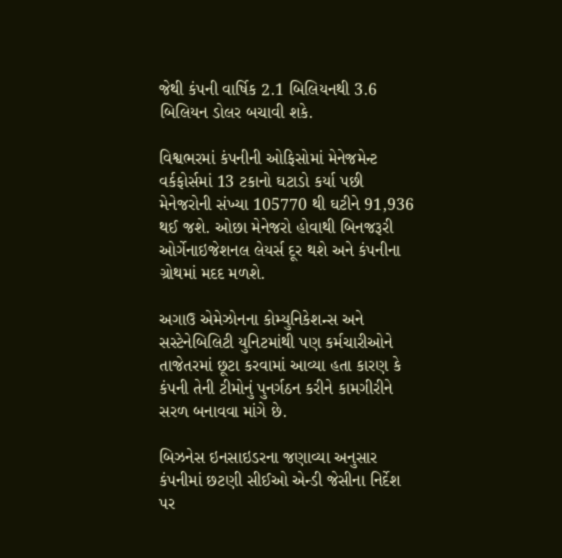જેથી કંપની વાર્ષિક 2.1 બિલિયનથી 3.6 બિલિયન ડોલર બચાવી શકે.

વિશ્વભરમાં કંપનીની ઓફિસોમાં મેનેજમેન્ટ વર્કફોર્સમાં 13 ટકાનો ઘટાડો કર્યા પછી મેનેજરોની સંખ્યા 105770 થી ઘટીને 91,936 થઈ જશે. ઓછા મેનેજરો હોવાથી બિનજરૂરી ઓર્ગેનાઇજેશનલ લેયર્સ દૂર થશે અને કંપનીના ગ્રોથમાં મદદ મળશે.

અગાઉ એમેઝોનના કોમ્યુનિકેશન્સ અને સસ્ટેનેબિલિટી યુનિટમાંથી પણ કર્મચારીઓને તાજેતરમાં છૂટા કરવામાં આવ્યા હતા કારણ કે કંપની તેની ટીમોનું પુનર્ગઠન કરીને કામગીરીને સરળ બનાવવા માંગે છે.

બિઝનેસ ઇનસાઇડરના જણાવ્યા અનુસાર કંપનીમાં છટણી સીઈઓ એન્ડી જેસીના નિર્દેશ પર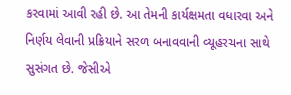કરવામાં આવી રહી છે. આ તેમની કાર્યક્ષમતા વધારવા અને નિર્ણય લેવાની પ્રક્રિયાને સરળ બનાવવાની વ્યૂહરચના સાથે સુસંગત છે. જેસીએ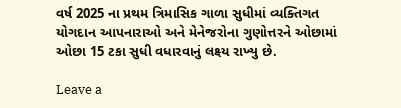વર્ષ 2025 ના પ્રથમ ત્રિમાસિક ગાળા સુધીમાં વ્યક્તિગત યોગદાન આપનારાઓ અને મેનેજરોના ગુણોત્તરને ઓછામાં ઓછા 15 ટકા સુધી વધારવાનું લક્ષ્ય રાખ્યુ છે.

Leave a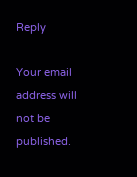Reply

Your email address will not be published.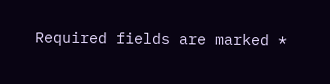Required fields are marked *